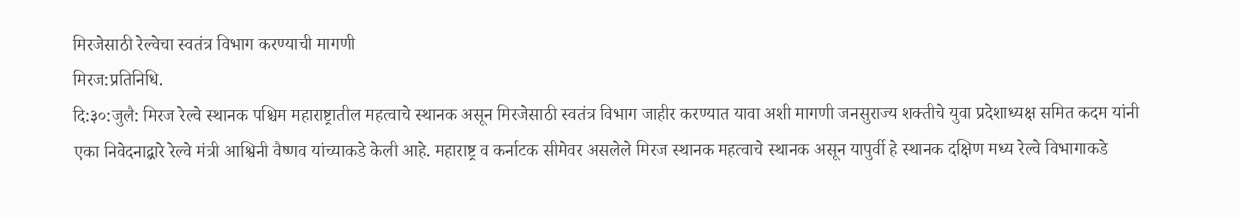मिरजेसाठी रेल्वेचा स्वतंत्र विभाग करण्याची मागणी
मिरज:प्रतिनिधि.
दि:३०:जुलै: मिरज रेल्वे स्थानक पश्चिम महाराष्ट्रातील महत्वाचे स्थानक असून मिरजेसाठी स्वतंत्र विभाग जाहीर करण्यात यावा अशी मागणी जनसुराज्य शक्तीचे युवा प्रदेशाध्यक्ष समित कदम यांनी एका निवेदनाद्बारे रेल्वे मंत्री आश्विनी वैष्णव यांच्याकडे केली आहे. महाराष्ट्र व कर्नाटक सीमेवर असलेले मिरज स्थानक महत्वाचे स्थानक असून यापुर्वी हे स्थानक दक्षिण मध्य रेल्वे विभागाकडे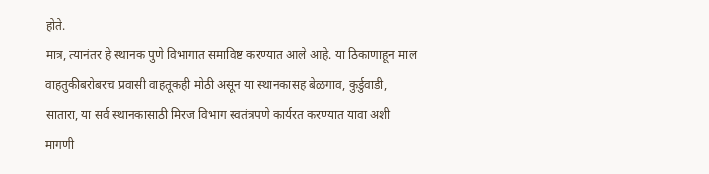होते.
मात्र, त्यानंतर हे स्थानक पुणे विभागात समाविष्ट करण्यात आले आहे. या ठिकाणाहून माल वाहतुकीबरोबरच प्रवासी वाहतूकही मोठी असून या स्थानकासह बेळगाव, कुर्डुवाडी, सातारा, या सर्व स्थानकासाठी मिरज विभाग स्वतंत्रपणे कार्यरत करण्यात यावा अशी मागणी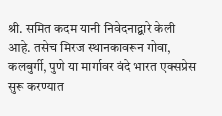श्री. समित कदम यानी निवेदनाद्बारे केली आहे. तसेच मिरज स्थानकावरून गोवा, कलबुर्गी, पुणे या मार्गावर वंदे भारत एक्सप्रेस सुरू करण्यात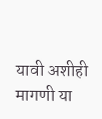यावी अशीही मागणी या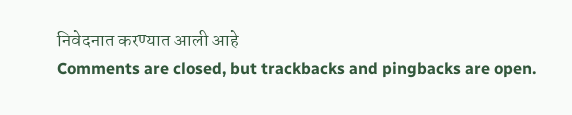निवेदनात करण्यात आली आहे
Comments are closed, but trackbacks and pingbacks are open.